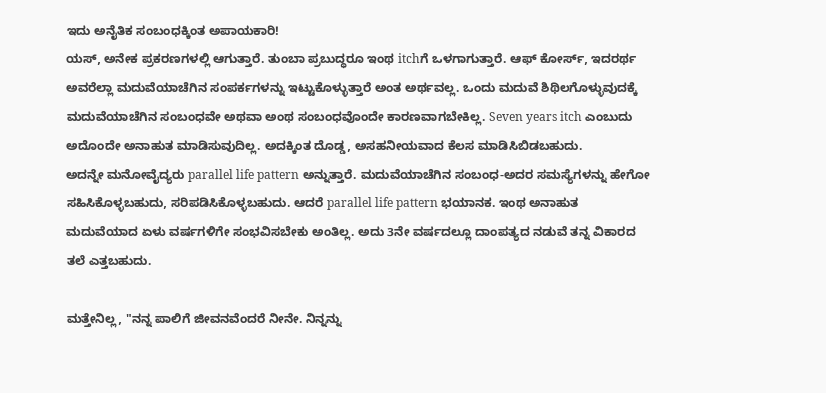ಇದು ಅನೈತಿಕ ಸಂಬಂಧಕ್ಕಿಂತ ಅಪಾಯಕಾರಿ!
ಯಸ್, ಅನೇಕ ಪ್ರಕರಣಗಳಲ್ಲಿ ಆಗುತ್ತಾರೆ. ತುಂಬಾ ಪ್ರಬುದ್ಧರೂ ಇಂಥ itchಗೆ ಒಳಗಾಗುತ್ತಾರೆ. ಆಫ್ ಕೋರ್ಸ್, ಇದರರ್ಥ ಅವರೆಲ್ಲಾ ಮದುವೆಯಾಚೆಗಿನ ಸಂಪರ್ಕಗಳನ್ನು ಇಟ್ಟುಕೊಳ್ಳುತ್ತಾರೆ ಅಂತ ಅರ್ಥವಲ್ಲ. ಒಂದು ಮದುವೆ ಶಿಥಿಲಗೊಳ್ಳುವುದಕ್ಕೆ ಮದುವೆಯಾಚೆಗಿನ ಸಂಬಂಧವೇ ಅಥವಾ ಅಂಥ ಸಂಬಂಧವೊಂದೇ ಕಾರಣವಾಗಬೇಕಿಲ್ಲ. Seven years itch ಎಂಬುದು ಅದೊಂದೇ ಅನಾಹುತ ಮಾಡಿಸುವುದಿಲ್ಲ. ಅದಕ್ಕಿಂತ ದೊಡ್ಡ, ಅಸಹನೀಯವಾದ ಕೆಲಸ ಮಾಡಿಸಿಬಿಡಬಹುದು.
ಅದನ್ನೇ ಮನೋವೈದ್ಯರು parallel life pattern ಅನ್ನುತ್ತಾರೆ. ಮದುವೆಯಾಚೆಗಿನ ಸಂಬಂಧ-ಅದರ ಸಮಸ್ಯೆಗಳನ್ನು ಹೇಗೋ ಸಹಿಸಿಕೊಳ್ಳಬಹುದು, ಸರಿಪಡಿಸಿಕೊಳ್ಳಬಹುದು. ಆದರೆ parallel life pattern ಭಯಾನಕ. ಇಂಥ ಅನಾಹುತ ಮದುವೆಯಾದ ಏಳು ವರ್ಷಗಳಿಗೇ ಸಂಭವಿಸಬೇಕು ಅಂತಿಲ್ಲ. ಅದು 3ನೇ ವರ್ಷದಲ್ಲೂ ದಾಂಪತ್ಯದ ನಡುವೆ ತನ್ನ ವಿಕಾರದ ತಲೆ ಎತ್ತಬಹುದು.

ಮತ್ತೇನಿಲ್ಲ, "ನನ್ನ ಪಾಲಿಗೆ ಜೀವನವೆಂದರೆ ನೀನೇ. ನಿನ್ನನ್ನು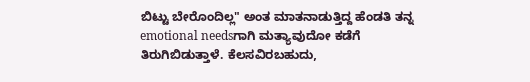ಬಿಟ್ಟು ಬೇರೊಂದಿಲ್ಲ" ಅಂತ ಮಾತನಾಡುತ್ತಿದ್ದ ಹೆಂಡತಿ ತನ್ನ emotional needsಗಾಗಿ ಮತ್ಯಾವುದೋ ಕಡೆಗೆ ತಿರುಗಿಬಿಡುತ್ತಾಳೆ. ಕೆಲಸವಿರಬಹುದು,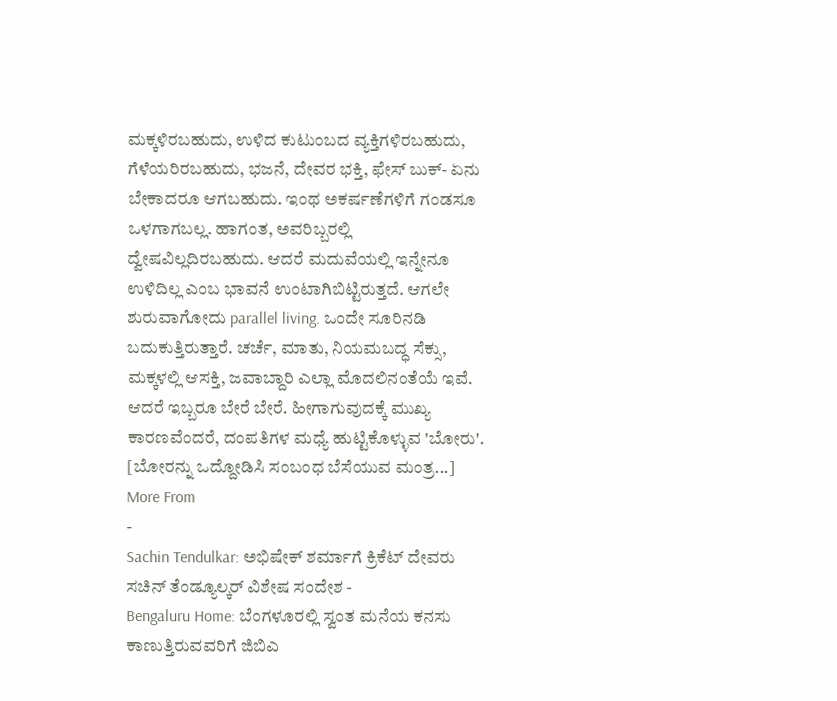ಮಕ್ಕಳಿರಬಹುದು, ಉಳಿದ ಕುಟುಂಬದ ವ್ಯಕ್ತಿಗಳಿರಬಹುದು, ಗೆಳೆಯರಿರಬಹುದು, ಭಜನೆ, ದೇವರ ಭಕ್ತಿ, ಫೇಸ್ ಬುಕ್- ಏನು ಬೇಕಾದರೂ ಆಗಬಹುದು. ಇಂಥ ಅಕರ್ಷಣೆಗಳಿಗೆ ಗಂಡಸೂ ಒಳಗಾಗಬಲ್ಲ. ಹಾಗಂತ, ಅವರಿಬ್ಬರಲ್ಲಿ ದ್ವೇಷವಿಲ್ಲದಿರಬಹುದು. ಆದರೆ ಮದುವೆಯಲ್ಲಿ ಇನ್ನೇನೂ ಉಳಿದಿಲ್ಲ ಎಂಬ ಭಾವನೆ ಉಂಟಾಗಿಬಿಟ್ಟಿರುತ್ತದೆ. ಆಗಲೇ ಶುರುವಾಗೋದು parallel living. ಒಂದೇ ಸೂರಿನಡಿ ಬದುಕುತ್ತಿರುತ್ತಾರೆ. ಚರ್ಚೆ, ಮಾತು, ನಿಯಮಬದ್ಧ ಸೆಕ್ಸು, ಮಕ್ಕಳಲ್ಲಿ ಆಸಕ್ತಿ, ಜವಾಬ್ದಾರಿ ಎಲ್ಲಾ ಮೊದಲಿನಂತೆಯೆ ಇವೆ. ಆದರೆ ಇಬ್ಬರೂ ಬೇರೆ ಬೇರೆ. ಹೀಗಾಗುವುದಕ್ಕೆ ಮುಖ್ಯ ಕಾರಣವೆಂದರೆ, ದಂಪತಿಗಳ ಮಧ್ಯೆ ಹುಟ್ಟಿಕೊಳ್ಳುವ 'ಬೋರು'. [ಬೋರನ್ನು ಒದ್ದೋಡಿಸಿ ಸಂಬಂಧ ಬೆಸೆಯುವ ಮಂತ್ರ...]
More From
-
Sachin Tendulkar: ಅಭಿಷೇಕ್ ಶರ್ಮಾಗೆ ಕ್ರಿಕೆಟ್ ದೇವರು ಸಚಿನ್ ತೆಂಡ್ಯೂಲ್ಕರ್ ವಿಶೇಷ ಸಂದೇಶ -
Bengaluru Home: ಬೆಂಗಳೂರಲ್ಲಿ ಸ್ವಂತ ಮನೆಯ ಕನಸು ಕಾಣುತ್ತಿರುವವರಿಗೆ ಜಿಬಿಎ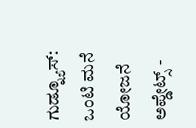ಗುಡ್ನ್ಯೂಸ್: ಒಂಟಿ ಮನೆ ಯೋಜನೆ ಅಪ್ಡೇಟ್ಸ್ -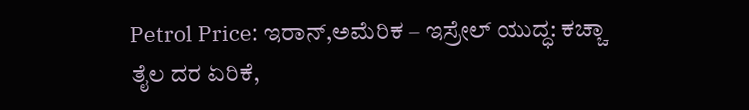Petrol Price: ಇರಾನ್,ಅಮೆರಿಕ – ಇಸ್ರೇಲ್ ಯುದ್ಧ: ಕಚ್ಚಾ ತೈಲ ದರ ಏರಿಕೆ,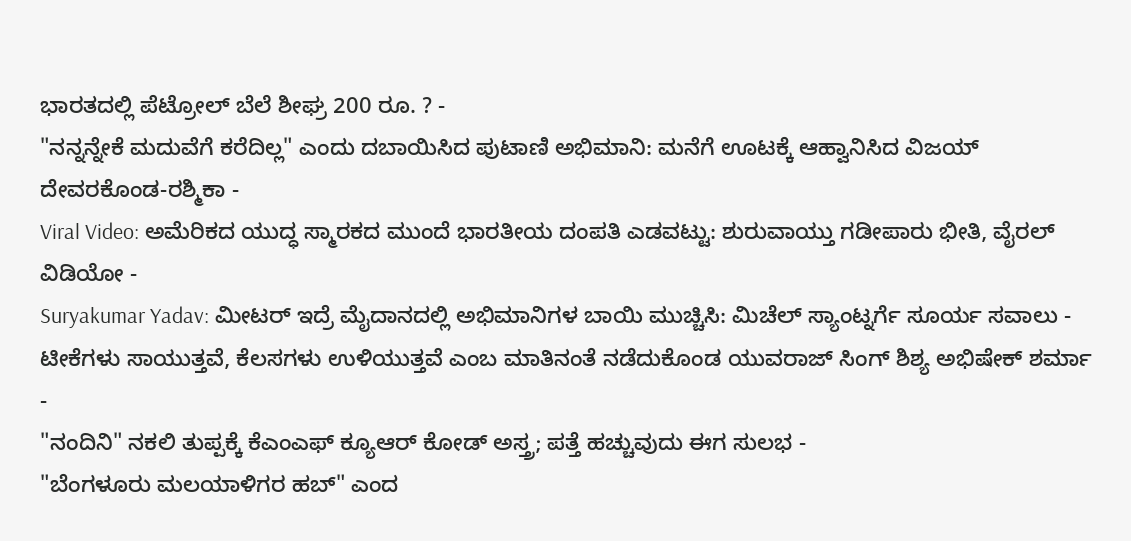ಭಾರತದಲ್ಲಿ ಪೆಟ್ರೋಲ್ ಬೆಲೆ ಶೀಘ್ರ 200 ರೂ. ? -
"ನನ್ನನ್ನೇಕೆ ಮದುವೆಗೆ ಕರೆದಿಲ್ಲ" ಎಂದು ದಬಾಯಿಸಿದ ಪುಟಾಣಿ ಅಭಿಮಾನಿ: ಮನೆಗೆ ಊಟಕ್ಕೆ ಆಹ್ವಾನಿಸಿದ ವಿಜಯ್ ದೇವರಕೊಂಡ-ರಶ್ಮಿಕಾ -
Viral Video: ಅಮೆರಿಕದ ಯುದ್ಧ ಸ್ಮಾರಕದ ಮುಂದೆ ಭಾರತೀಯ ದಂಪತಿ ಎಡವಟ್ಟು: ಶುರುವಾಯ್ತು ಗಡೀಪಾರು ಭೀತಿ, ವೈರಲ್ ವಿಡಿಯೋ -
Suryakumar Yadav: ಮೀಟರ್ ಇದ್ರೆ ಮೈದಾನದಲ್ಲಿ ಅಭಿಮಾನಿಗಳ ಬಾಯಿ ಮುಚ್ಚಿಸಿ: ಮಿಚೆಲ್ ಸ್ಯಾಂಟ್ನರ್ಗೆ ಸೂರ್ಯ ಸವಾಲು -
ಟೀಕೆಗಳು ಸಾಯುತ್ತವೆ, ಕೆಲಸಗಳು ಉಳಿಯುತ್ತವೆ ಎಂಬ ಮಾತಿನಂತೆ ನಡೆದುಕೊಂಡ ಯುವರಾಜ್ ಸಿಂಗ್ ಶಿಶ್ಯ ಅಭಿಷೇಕ್ ಶರ್ಮಾ -
"ನಂದಿನಿ" ನಕಲಿ ತುಪ್ಪಕ್ಕೆ ಕೆಎಂಎಫ್ ಕ್ಯೂಆರ್ ಕೋಡ್ ಅಸ್ತ್ರ; ಪತ್ತೆ ಹಚ್ಚುವುದು ಈಗ ಸುಲಭ -
"ಬೆಂಗಳೂರು ಮಲಯಾಳಿಗರ ಹಬ್" ಎಂದ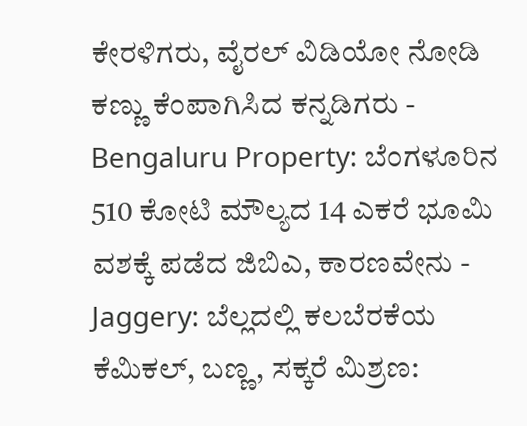ಕೇರಳಿಗರು, ವೈರಲ್ ವಿಡಿಯೋ ನೋಡಿ ಕಣ್ಣು ಕೆಂಪಾಗಿಸಿದ ಕನ್ನಡಿಗರು -
Bengaluru Property: ಬೆಂಗಳೂರಿನ 510 ಕೋಟಿ ಮೌಲ್ಯದ 14 ಎಕರೆ ಭೂಮಿ ವಶಕ್ಕೆ ಪಡೆದ ಜಿಬಿಎ, ಕಾರಣವೇನು -
Jaggery: ಬೆಲ್ಲದಲ್ಲಿ ಕಲಬೆರಕೆಯ ಕೆಮಿಕಲ್, ಬಣ್ಣ, ಸಕ್ಕರೆ ಮಿಶ್ರಣ: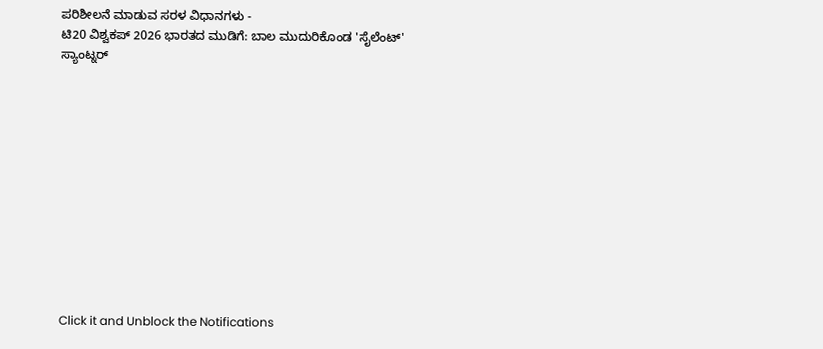ಪರಿಶೀಲನೆ ಮಾಡುವ ಸರಳ ವಿಧಾನಗಳು -
ಟಿ20 ವಿಶ್ವಕಪ್ 2026 ಭಾರತದ ಮುಡಿಗೆ: ಬಾಲ ಮುದುರಿಕೊಂಡ 'ಸೈಲೆಂಟ್' ಸ್ಯಾಂಟ್ನರ್












Click it and Unblock the Notifications